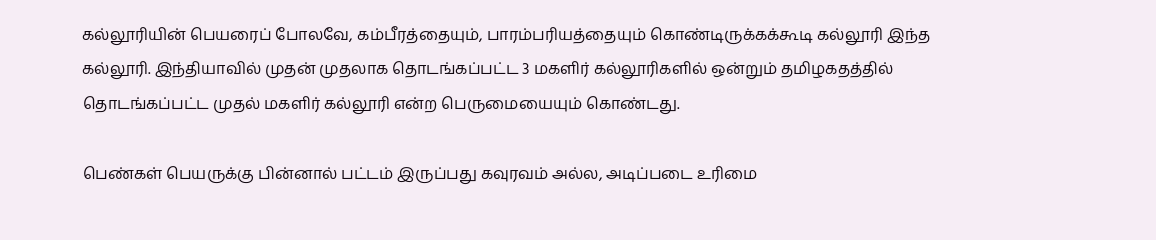கல்லூரியின் பெயரைப் போலவே, கம்பீரத்தையும், பாரம்பரியத்தையும் கொண்டிருக்கக்கூடி கல்லூரி இந்த கல்லூரி. இந்தியாவில் முதன் முதலாக தொடங்கப்பட்ட 3 மகளிர் கல்லூரிகளில் ஒன்றும் தமிழகதத்தில் தொடங்கப்பட்ட முதல் மகளிர் கல்லூரி என்ற பெருமையையும் கொண்டது.

பெண்கள் பெயருக்கு பின்னால் பட்டம் இருப்பது கவுரவம் அல்ல, அடிப்படை உரிமை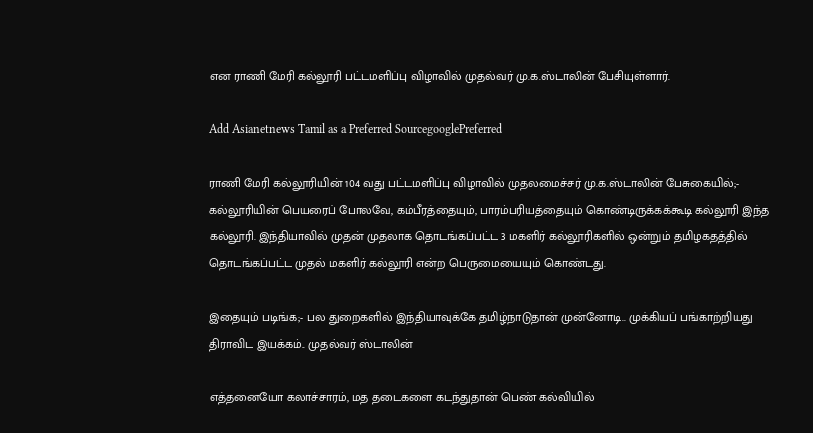என ராணி மேரி கல்லூரி பட்டமளிப்பு விழாவில் முதல்வர் மு.க.ஸ்டாலின் பேசியுள்ளார்.

Add Asianetnews Tamil as a Preferred SourcegooglePreferred

ராணி மேரி கல்லூரியின் 104 வது பட்டமளிப்பு விழாவில் முதலமைச்சர் மு.க.ஸ்டாலின் பேசுகையில்;- கல்லூரியின் பெயரைப் போலவே, கம்பீரத்தையும், பாரம்பரியத்தையும் கொண்டிருக்கக்கூடி கல்லூரி இந்த கல்லூரி. இந்தியாவில் முதன் முதலாக தொடங்கப்பட்ட 3 மகளிர் கல்லூரிகளில் ஒன்றும் தமிழகதத்தில் தொடங்கப்பட்ட முதல் மகளிர் கல்லூரி என்ற பெருமையையும் கொண்டது.

இதையும் படிங்க;- பல துறைகளில் இந்தியாவுக்கே தமிழ்நாடுதான் முன்னோடி.. முக்கியப் பங்காற்றியது திராவிட இயக்கம்.. முதல்வர் ஸ்டாலின்

எத்தனையோ கலாச்சாரம், மத தடைகளை கடந்துதான் பெண் கல்வியில்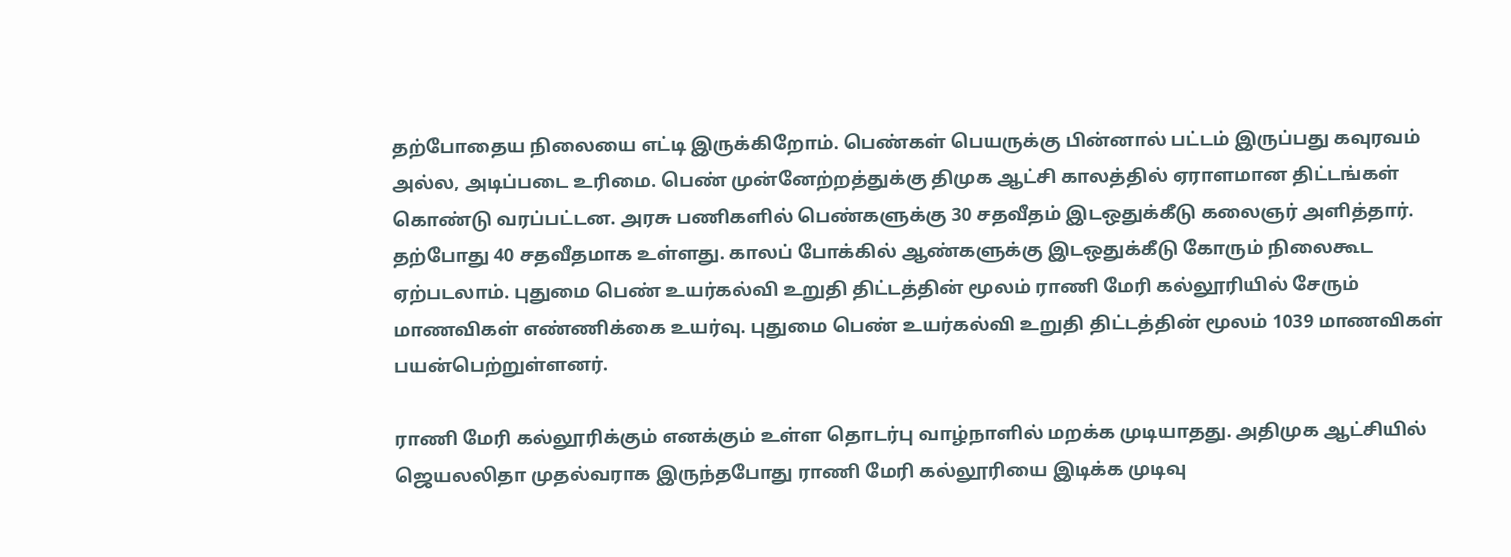தற்போதைய நிலையை எட்டி இருக்கிறோம். பெண்கள் பெயருக்கு பின்னால் பட்டம் இருப்பது கவுரவம் அல்ல, அடிப்படை உரிமை. பெண் முன்னேற்றத்துக்கு திமுக ஆட்சி காலத்தில் ஏராளமான திட்டங்கள் கொண்டு வரப்பட்டன. அரசு பணிகளில் பெண்களுக்கு 30 சதவீதம் இடஒதுக்கீடு கலைஞர் அளித்தார். தற்போது 40 சதவீதமாக உள்ளது. காலப் போக்கில் ஆண்களுக்கு இடஒதுக்கீடு கோரும் நிலைகூட ஏற்படலாம். புதுமை பெண் உயர்கல்வி உறுதி திட்டத்தின் மூலம் ராணி மேரி கல்லூரியில் சேரும் மாணவிகள் எண்ணிக்கை உயர்வு. புதுமை பெண் உயர்கல்வி உறுதி திட்டத்தின் மூலம் 1039 மாணவிகள் பயன்பெற்றுள்ளனர்.

ராணி மேரி கல்லூரிக்கும் எனக்கும் உள்ள தொடர்பு வாழ்நாளில் மறக்க முடியாதது. அதிமுக ஆட்சியில் ஜெயலலிதா முதல்வராக இருந்தபோது ராணி மேரி கல்லூரியை இடிக்க முடிவு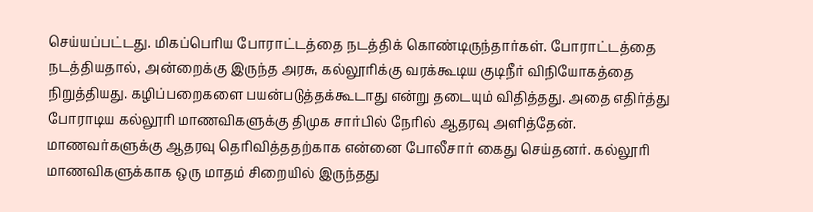செய்யப்பட்டது. மிகப்பெரிய போராட்டத்தை நடத்திக் கொண்டிருந்தார்கள். போராட்டத்தை நடத்தியதால், அன்றைக்கு இருந்த அரசு, கல்லூரிக்கு வரக்கூடிய குடிநீர் விநியோகத்தை நிறுத்தியது. கழிப்பறைகளை பயன்படுத்தக்கூடாது என்று தடையும் விதித்தது. அதை எதிர்த்து போராடிய கல்லூரி மாணவிகளுக்கு திமுக சார்பில் நேரில் ஆதரவு அளித்தேன். மாணவர்களுக்கு ஆதரவு தெரிவித்ததற்காக என்னை போலீசார் கைது செய்தனர். கல்லூரி மாணவிகளுக்காக ஒரு மாதம் சிறையில் இருந்தது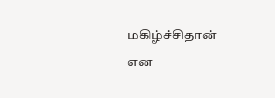மகிழ்ச்சிதான் என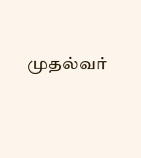முதல்வர்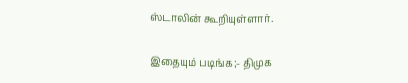ஸ்டாலின் கூறியுள்ளார்.

இதையும் படிங்க;- திமுக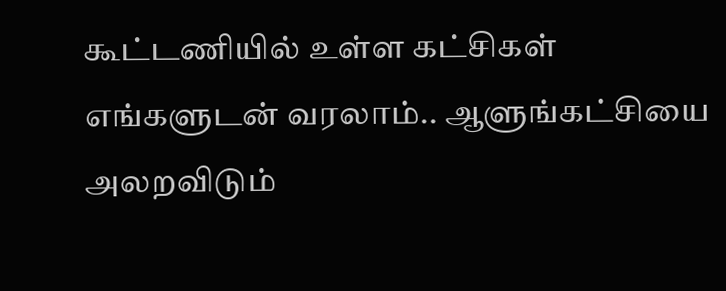கூட்டணியில் உள்ள கட்சிகள் எங்களுடன் வரலாம்.. ஆளுங்கட்சியை அலறவிடும்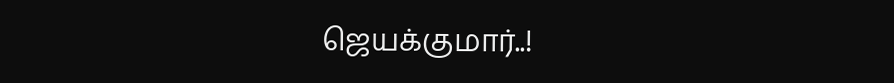ஜெயக்குமார்..!